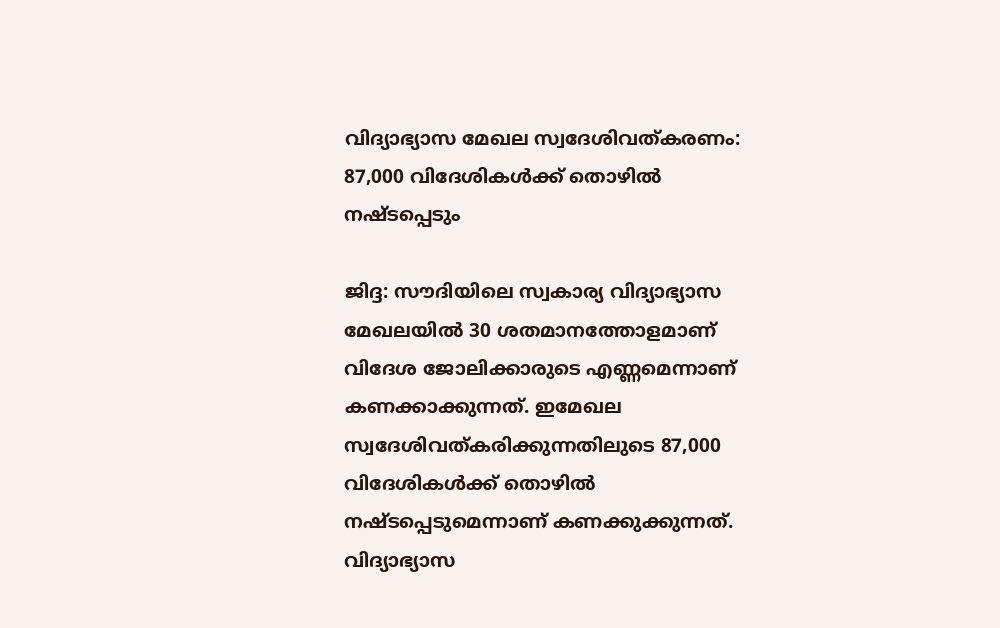വിദ്യാഭ്യാസ മേഖല സ്വദേശിവത്കരണം: 87,000 വിദേശികള്‍ക്ക് തൊഴില്‍ നഷ്ടപ്പെടും

ജിദ്ദ: സൗദിയിലെ സ്വകാര്യ വിദ്യാഭ്യാസ മേഖലയില്‍ 30 ശതമാനത്തോളമാണ് വിദേശ ജോലിക്കാരുടെ എണ്ണമെന്നാണ് കണക്കാക്കുന്നത്. ഇമേഖല സ്വദേശിവത്കരിക്കുന്നതിലുടെ 87,000 വിദേശികള്‍ക്ക് തൊഴില്‍ നഷ്ടപ്പെടുമെന്നാണ് കണക്കുക്കുന്നത്. വിദ്യാഭ്യാസ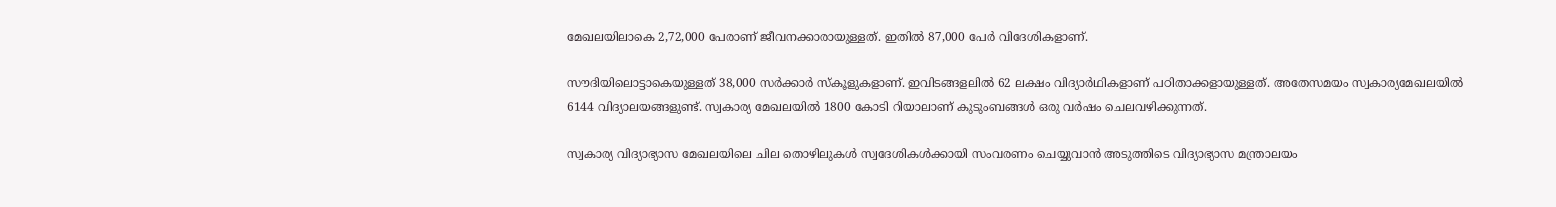മേഖലയിലാകെ 2,72,000 പേരാണ് ജീവനക്കാരായുള്ളത്. ഇതില്‍ 87,000 പേര്‍ വിദേശികളാണ്.

സൗദിയിലൊട്ടാകെയുള്ളത് 38,000 സര്‍ക്കാര്‍ സ്‌കൂളുകളാണ്. ഇവിടങ്ങളലില്‍ 62 ലക്ഷം വിദ്യാര്‍ഥികളാണ് പഠിതാക്കളായുള്ളത്. അതേസമയം സ്വകാര്യമേഖലയില്‍ 6144 വിദ്യാലയങ്ങളുണ്ട്. സ്വകാര്യ മേഖലയില്‍ 1800 കോടി റിയാലാണ് കുടുംബങ്ങള്‍ ഒരു വര്‍ഷം ചെലവഴിക്കുന്നത്.

സ്വകാര്യ വിദ്യാഭ്യാസ മേഖലയിലെ ചില തൊഴിലുകള്‍ സ്വദേശികള്‍ക്കായി സംവരണം ചെയ്യുവാന്‍ അടുത്തിടെ വിദ്യാഭ്യാസ മന്ത്രാലയം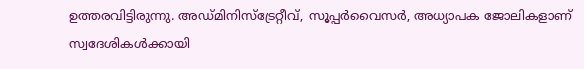ഉത്തരവിട്ടിരുന്നു. അഡ്മിനിസ്‌ട്രേറ്റീവ്, സൂപ്പര്‍വൈസര്‍, അധ്യാപക ജോലികളാണ് സ്വദേശികള്‍ക്കായി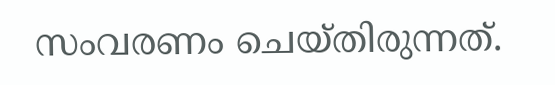സംവരണം ചെയ്തിരുന്നത്.